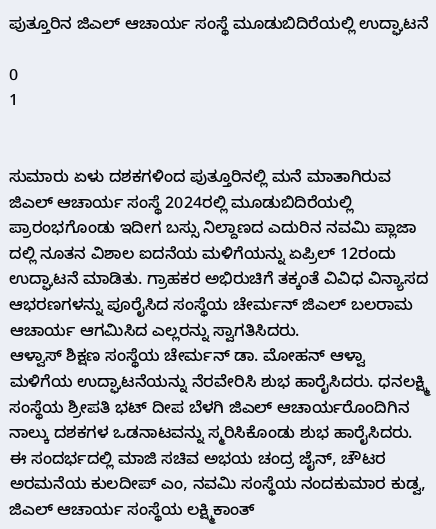ಪುತ್ತೂರಿನ ಜಿಎಲ್ ಆಚಾರ್ಯ ಸಂಸ್ಥೆ ಮೂಡುಬಿದಿರೆಯಲ್ಲಿ ಉದ್ಘಾಟನೆ

0
1


ಸುಮಾರು ಏಳು ದಶಕಗಳಿಂದ ಪುತ್ತೂರಿನಲ್ಲಿ ಮನೆ ಮಾತಾಗಿರುವ ಜಿಎಲ್ ಆಚಾರ್ಯ ಸಂಸ್ಥೆ 2024ರಲ್ಲಿ ಮೂಡುಬಿದಿರೆಯಲ್ಲಿ ಪ್ರಾರಂಭಗೊಂಡು ಇದೀಗ ಬಸ್ಸು ನಿಲ್ದಾಣದ ಎದುರಿನ ನವಮಿ ಪ್ಲಾಜಾ ದಲ್ಲಿ ನೂತನ ವಿಶಾಲ ಐದನೆಯ ಮಳಿಗೆಯನ್ನು ಏಪ್ರಿಲ್ 12ರಂದು ಉದ್ಘಾಟನೆ ಮಾಡಿತು. ಗ್ರಾಹಕರ ಅಭಿರುಚಿಗೆ ತಕ್ಕಂತೆ ವಿವಿಧ ವಿನ್ಯಾಸದ ಆಭರಣಗಳನ್ನು ಪೂರೈಸಿದ ಸಂಸ್ಥೆಯ ಚೇರ್ಮನ್ ಜಿಎಲ್ ಬಲರಾಮ ಆಚಾರ್ಯ ಆಗಮಿಸಿದ ಎಲ್ಲರನ್ನು ಸ್ವಾಗತಿಸಿದರು.
ಆಳ್ವಾಸ್ ಶಿಕ್ಷಣ ಸಂಸ್ಥೆಯ ಚೇರ್ಮನ್ ಡಾ. ಮೋಹನ್ ಆಳ್ವಾ ಮಳಿಗೆಯ ಉದ್ಘಾಟನೆಯನ್ನು ನೆರವೇರಿಸಿ ಶುಭ ಹಾರೈಸಿದರು. ಧನಲಕ್ಷ್ಮಿ ಸಂಸ್ಥೆಯ ಶ್ರೀಪತಿ ಭಟ್ ದೀಪ ಬೆಳಗಿ ಜಿಎಲ್ ಆಚಾರ್ಯರೊಂದಿಗಿನ ನಾಲ್ಕು ದಶಕಗಳ ಒಡನಾಟವನ್ನು ಸ್ಮರಿಸಿಕೊಂಡು ಶುಭ ಹಾರೈಸಿದರು. ಈ ಸಂದರ್ಭದಲ್ಲಿ ಮಾಜಿ ಸಚಿವ ಅಭಯ ಚಂದ್ರ ಜೈನ್, ಚೌಟರ ಅರಮನೆಯ ಕುಲದೀಪ್ ಎಂ, ನವಮಿ ಸಂಸ್ಥೆಯ ನಂದಕುಮಾರ ಕುಡ್ವ, ಜಿಎಲ್ ಆಚಾರ್ಯ ಸಂಸ್ಥೆಯ ಲಕ್ಷ್ಮಿಕಾಂತ್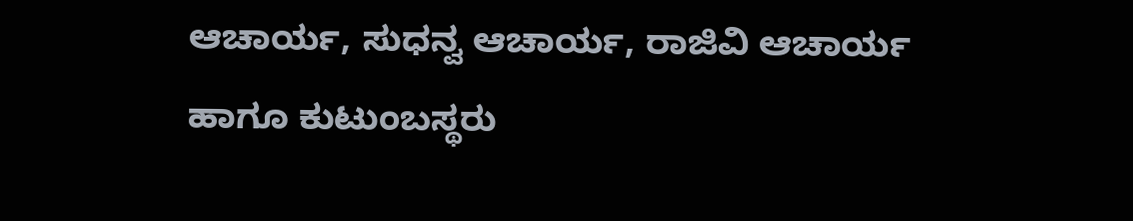ಆಚಾರ್ಯ, ಸುಧನ್ವ ಆಚಾರ್ಯ, ರಾಜಿವಿ ಆಚಾರ್ಯ ಹಾಗೂ ಕುಟುಂಬಸ್ಥರು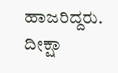ಹಾಜರಿದ್ದರು. ದೀಕ್ಷಾ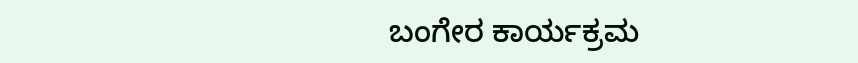ಬಂಗೇರ ಕಾರ್ಯಕ್ರಮ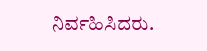ನಿರ್ವಹಿಸಿದರು.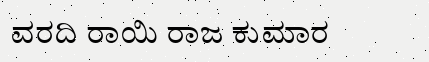ವರದಿ ರಾಯಿ ರಾಜ ಕುಮಾರ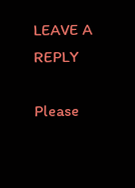LEAVE A REPLY

Please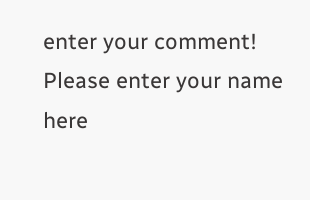enter your comment!
Please enter your name here